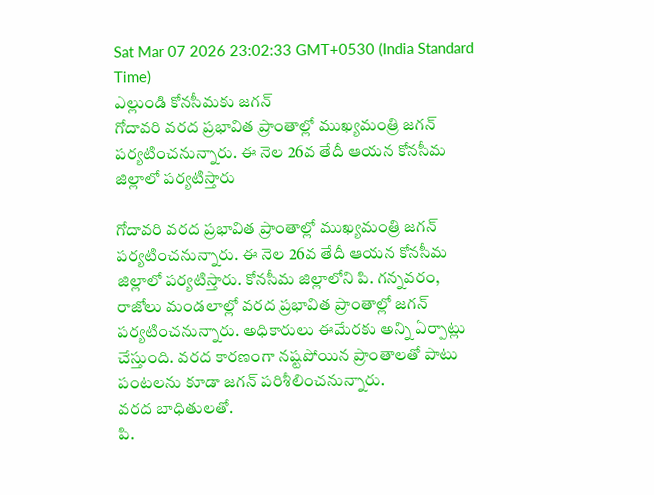Sat Mar 07 2026 23:02:33 GMT+0530 (India Standard Time)
ఎల్లుండి కోనసీమకు జగన్
గోదావరి వరద ప్రభావిత ప్రాంతాల్లో ముఖ్యమంత్రి జగన్ పర్యటించనున్నారు. ఈ నెల 26వ తేదీ ఆయన కోనసీమ జిల్లాలో పర్యటిస్తారు

గోదావరి వరద ప్రభావిత ప్రాంతాల్లో ముఖ్యమంత్రి జగన్ పర్యటించనున్నారు. ఈ నెల 26వ తేదీ ఆయన కోనసీమ జిల్లాలో పర్యటిస్తారు. కోనసీమ జిల్లాలోని పి. గన్నవరం, రాజోలు మండలాల్లో వరద ప్రభావిత ప్రాంతాల్లో జగన్ పర్యటించనున్నారు. అధికారులు ఈమేరకు అన్ని ఏర్పాట్లు చేస్తుంది. వరద కారణంగా నష్టపోయిన ప్రాంతాలతో పాటు పంటలను కూడా జగన్ పరిశీలించనున్నారు.
వరద బాధితులతో.
పి.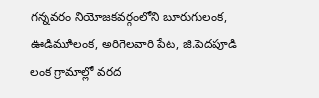గన్నవరం నియోజకవర్గంలోని బూరుగులంక, ఊడిమూిలంక, అరిగెలవారి పేట, జి.పెదపూడి లంక గ్రామాల్లో వరద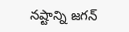నష్టాన్ని జగన్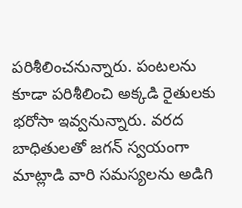పరిశీలించనున్నారు. పంటలను కూడా పరిశీలించి అక్కడి రైతులకు భరోసా ఇవ్వనున్నారు. వరద బాధితులతో జగన్ స్వయంగా మాట్లాడి వారి సమస్యలను అడిగి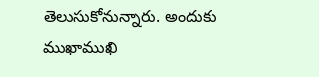తెలుసుకోనున్నారు. అందుకు ముఖాముఖి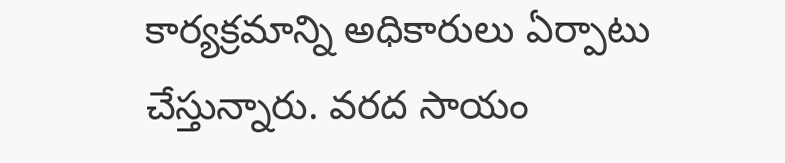కార్యక్రమాన్ని అధికారులు ఏర్పాటు చేస్తున్నారు. వరద సాయం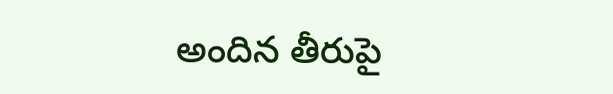అందిన తీరుపై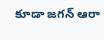కూడా జగన్ ఆరా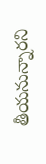తీయనున్నారని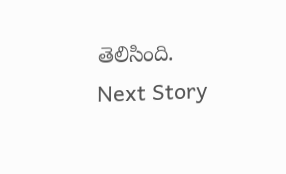తెలిసింది.
Next Story